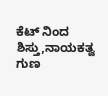ಕೆಟ್ ನಿಂದ ಶಿಸ್ತು,ನಾಯಕತ್ವ ಗುಣ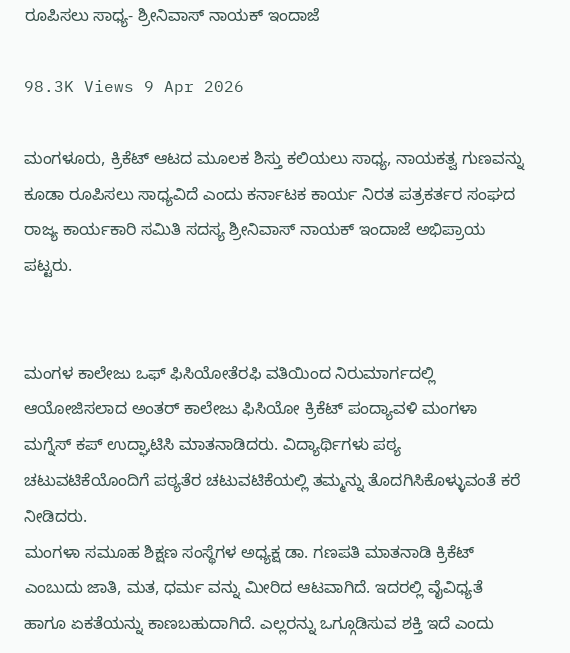ರೂಪಿಸಲು ಸಾಧ್ಯ- ಶ್ರೀನಿವಾಸ್ ನಾಯಕ್ ಇಂದಾಜೆ

98.3K Views 9 Apr 2026

ಮಂಗಳೂರು, ಕ್ರಿಕೆಟ್ ಆಟದ ಮೂಲಕ ಶಿಸ್ತು ಕಲಿಯಲು ಸಾಧ್ಯ, ನಾಯಕತ್ವ ಗುಣವನ್ನು ಕೂಡಾ ರೂಪಿಸಲು ಸಾಧ್ಯವಿದೆ ಎಂದು ಕರ್ನಾಟಕ ಕಾರ್ಯ ನಿರತ ಪತ್ರಕರ್ತರ ಸಂಘದ ರಾಜ್ಯ ಕಾರ್ಯಕಾರಿ ಸಮಿತಿ ಸದಸ್ಯ ಶ್ರೀನಿವಾಸ್ ನಾಯಕ್ ಇಂದಾಜೆ ಅಭಿಪ್ರಾಯ ಪಟ್ಟರು.


ಮಂಗಳ ಕಾಲೇಜು ಒಫ್ ಫಿಸಿಯೋತೆರಫಿ ವತಿಯಿಂದ ನಿರುಮಾರ್ಗದಲ್ಲಿ ಆಯೋಜಿಸಲಾದ ಅಂತರ್ ಕಾಲೇಜು ಫಿಸಿಯೋ ಕ್ರಿಕೆಟ್ ಪಂದ್ಯಾವಳಿ ಮಂಗಳಾ ಮಗ್ನೆಸ್ ಕಪ್ ಉದ್ಘಾಟಿಸಿ ಮಾತನಾಡಿದರು. ವಿದ್ಯಾರ್ಥಿಗಳು ಪಠ್ಯ ಚಟುವಟಿಕೆಯೊಂದಿಗೆ ಪಠ್ಯತೆರ ಚಟುವಟಿಕೆಯಲ್ಲಿ ತಮ್ಮನ್ನು ತೊದಗಿಸಿಕೊಳ್ಳುವಂತೆ ಕರೆ ನೀಡಿದರು.
ಮಂಗಳಾ ಸಮೂಹ ಶಿಕ್ಷಣ ಸಂಸ್ಥೆಗಳ ಅಧ್ಯಕ್ಷ ಡಾ. ಗಣಪತಿ ಮಾತನಾಡಿ ಕ್ರಿಕೆಟ್ ಎಂಬುದು ಜಾತಿ, ಮತ, ಧರ್ಮ ವನ್ನು ಮೀರಿದ ಆಟವಾಗಿದೆ. ಇದರಲ್ಲಿ ವೈವಿಧ್ಯತೆ ಹಾಗೂ ಏಕತೆಯನ್ನು ಕಾಣಬಹುದಾಗಿದೆ. ಎಲ್ಲರನ್ನು ಒಗ್ಗೂಡಿಸುವ ಶಕ್ತಿ ಇದೆ ಎಂದು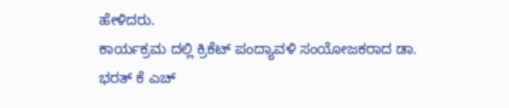ಹೇಳಿದರು.
ಕಾರ್ಯಕ್ರಮ ದಲ್ಲಿ ಕ್ರಿಕೆಟ್ ಪಂದ್ಯಾವಳಿ ಸಂಯೋಜಕರಾದ ಡಾ. ಭರತ್ ಕೆ ಎಚ್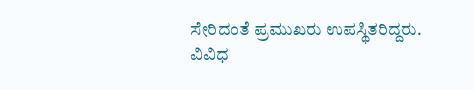ಸೇರಿದಂತೆ ಪ್ರಮುಖರು ಉಪಸ್ಥಿತರಿದ್ದರು.
ವಿವಿಧ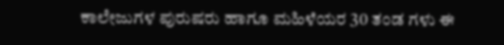ಕಾಲೇಜುಗಳ ಪುರುಷರು ಹಾಗೂ ಮಹಿಳೆಯರ 30 ತಂಡ ಗಳು ಈ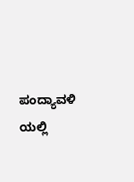ಪಂದ್ಯಾವಳಿ ಯಲ್ಲಿ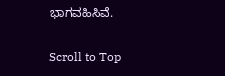ಭಾಗವಹಿಸಿವೆ.

Scroll to Top